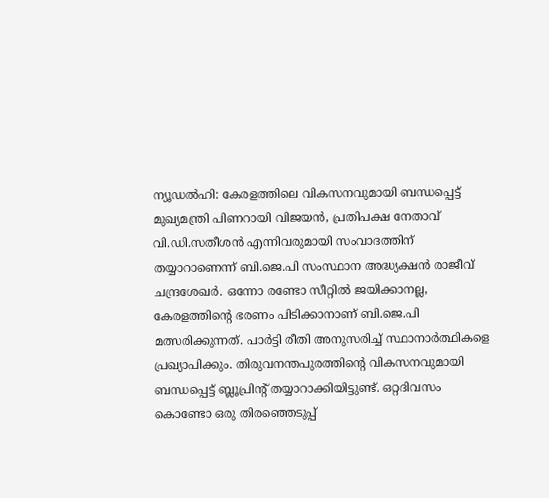ന്യൂഡൽഹി: കേരളത്തിലെ വികസനവുമായി ബന്ധപ്പെട്ട് മുഖ്യമന്ത്രി പിണറായി വിജയൻ, പ്രതിപക്ഷ നേതാവ് വി.ഡി.സതീശൻ എന്നിവരുമായി സംവാദത്തിന് തയ്യാറാണെന്ന് ബി.ജെ.പി സംസ്ഥാന അദ്ധ്യക്ഷൻ രാജീവ് ചന്ദ്രശേഖർ. ഒന്നോ രണ്ടോ സീറ്റിൽ ജയിക്കാനല്ല, കേരളത്തിന്റെ ഭരണം പിടിക്കാനാണ് ബി.ജെ.പി മത്സരിക്കുന്നത്. പാർട്ടി രീതി അനുസരിച്ച് സ്ഥാനാർത്ഥികളെ പ്രഖ്യാപിക്കും. തിരുവനന്തപുരത്തിന്റെ വികസനവുമായി ബന്ധപ്പെട്ട് ബ്ലൂപ്രിന്റ് തയ്യാറാക്കിയിട്ടുണ്ട്. ഒറ്റദിവസം കൊണ്ടോ ഒരു തിരഞ്ഞെടുപ്പ്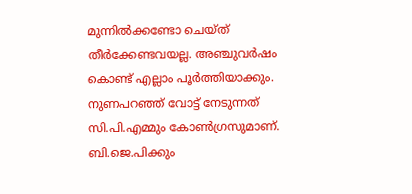മുന്നിൽക്കണ്ടോ ചെയ്ത് തീർക്കേണ്ടവയല്ല. അഞ്ചുവർഷം കൊണ്ട് എല്ലാം പൂർത്തിയാക്കും. നുണപറഞ്ഞ് വോട്ട് നേടുന്നത് സി.പി.എമ്മും കോൺഗ്രസുമാണ്. ബി.ജെ.പിക്കും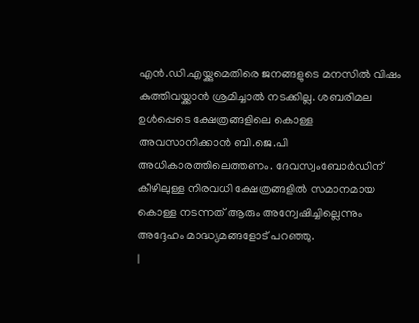എൻ.ഡി.എയ്ക്കുമെതിരെ ജനങ്ങളുടെ മനസിൽ വിഷം കുത്തിവയ്ക്കാൻ ശ്രമിച്ചാൽ നടക്കില്ല. ശബരിമല ഉൾപ്പെടെ ക്ഷേത്രങ്ങളിലെ കൊള്ള അവസാനിക്കാൻ ബി.ജെ.പി അധികാരത്തിലെത്തണം. ദേവസ്വംബോർഡിന് കീഴിലുള്ള നിരവധി ക്ഷേത്രങ്ങളിൽ സമാനമായ കൊള്ള നടന്നത് ആരും അന്വേഷിച്ചില്ലെന്നും അദ്ദേഹം മാദ്ധ്യമങ്ങളോട് പറഞ്ഞു.
|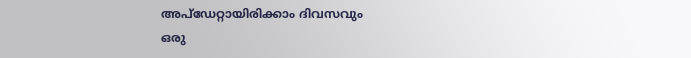അപ്ഡേറ്റായിരിക്കാം ദിവസവും
ഒരു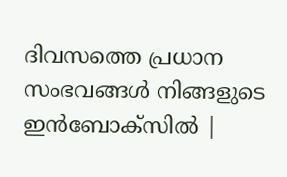ദിവസത്തെ പ്രധാന സംഭവങ്ങൾ നിങ്ങളുടെ ഇൻബോക്സിൽ |